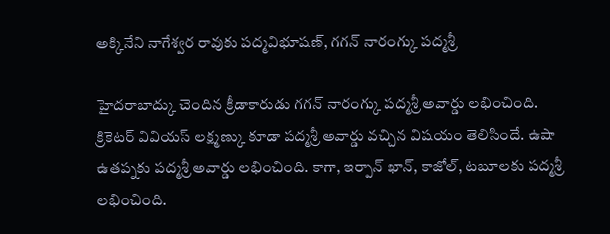అక్కినేని నాగేశ్వర రావుకు పద్మవిభూషణ్, గగన్ నారంగ్కు పద్మశ్రీ

హైదరాబాద్కు చెందిన క్రీడాకారుడు గగన్ నారంగ్కు పద్మశ్రీ అవార్డు లభించింది. క్రికెటర్ వివియస్ లక్ష్మణ్కు కూడా పద్మశ్రీ అవార్డు వచ్చిన విషయం తెలిసిందే. ఉషా ఉతప్నకు పద్మశ్రీ అవార్డు లభించింది. కాగా, ఇర్పాన్ ఖాన్, కాజోల్, టబూలకు పద్మశ్రీ లభించింది.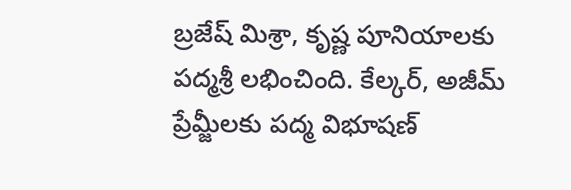బ్రజేష్ మిశ్రా, కృష్ణ పూనియాలకు పద్మశ్రీ లభించింది. కేల్కర్, అజీమ్ ప్రేమ్జీలకు పద్మ విభూషణ్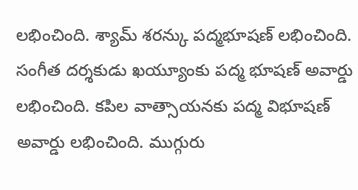లభించింది. శ్యామ్ శరన్కు పద్మభూషణ్ లభించింది. సంగీత దర్శకుడు ఖయ్యూంకు పద్మ భూషణ్ అవార్డు లభించింది. కపిల వాత్సాయనకు పద్మ విభూషణ్ అవార్డు లభించింది. ముగ్గురు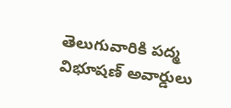తెలుగువారికి పద్మ విభూషణ్ అవార్డులు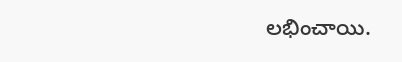లభించాయి.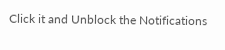Click it and Unblock the Notifications